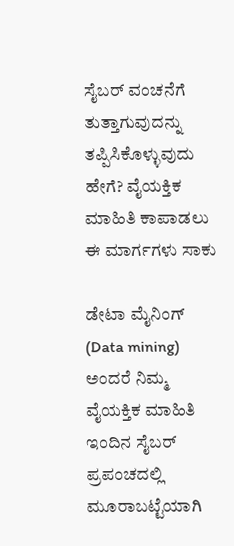ಸೈಬರ್ ವಂಚನೆಗೆ ತುತ್ತಾಗುವುದನ್ನು ತಪ್ಪಿಸಿಕೊಳ್ಳುವುದು ಹೇಗೆ? ವೈಯಕ್ತಿಕ ಮಾಹಿತಿ ಕಾಪಾಡಲು ಈ ಮಾರ್ಗಗಳು ಸಾಕು

ಡೇಟಾ ಮೈನಿಂಗ್ (Data mining) ಅಂದರೆ ನಿಮ್ಮ ವೈಯಕ್ತಿಕ ಮಾಹಿತಿ ಇಂದಿನ ಸೈಬರ್ ಪ್ರಪಂಚದಲ್ಲಿ ಮೂರಾಬಟ್ಟೆಯಾಗಿ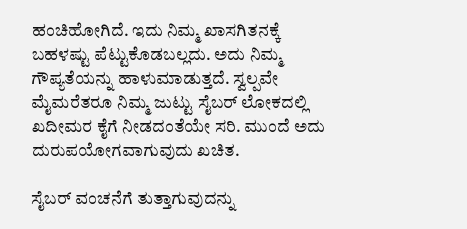ಹಂಚಿಹೋಗಿದೆ. ಇದು ನಿಮ್ಮ ಖಾಸಗಿತನಕ್ಕೆ ಬಹಳಷ್ಟು ಪೆಟ್ಟುಕೊಡಬಲ್ಲದು. ಅದು ನಿಮ್ಮ ಗೌಪ್ಯತೆಯನ್ನು ಹಾಳುಮಾಡುತ್ತದೆ. ಸ್ವಲ್ಪವೇ ಮೈಮರೆತರೂ ನಿಮ್ಮ ಜುಟ್ಟು ಸೈಬರ್ ಲೋಕದಲ್ಲಿ ಖದೀಮರ ಕೈಗೆ ನೀಡದಂತೆಯೇ ಸರಿ. ಮುಂದೆ ಅದು ದುರುಪಯೋಗವಾಗುವುದು ಖಚಿತ.

ಸೈಬರ್ ವಂಚನೆಗೆ ತುತ್ತಾಗುವುದನ್ನು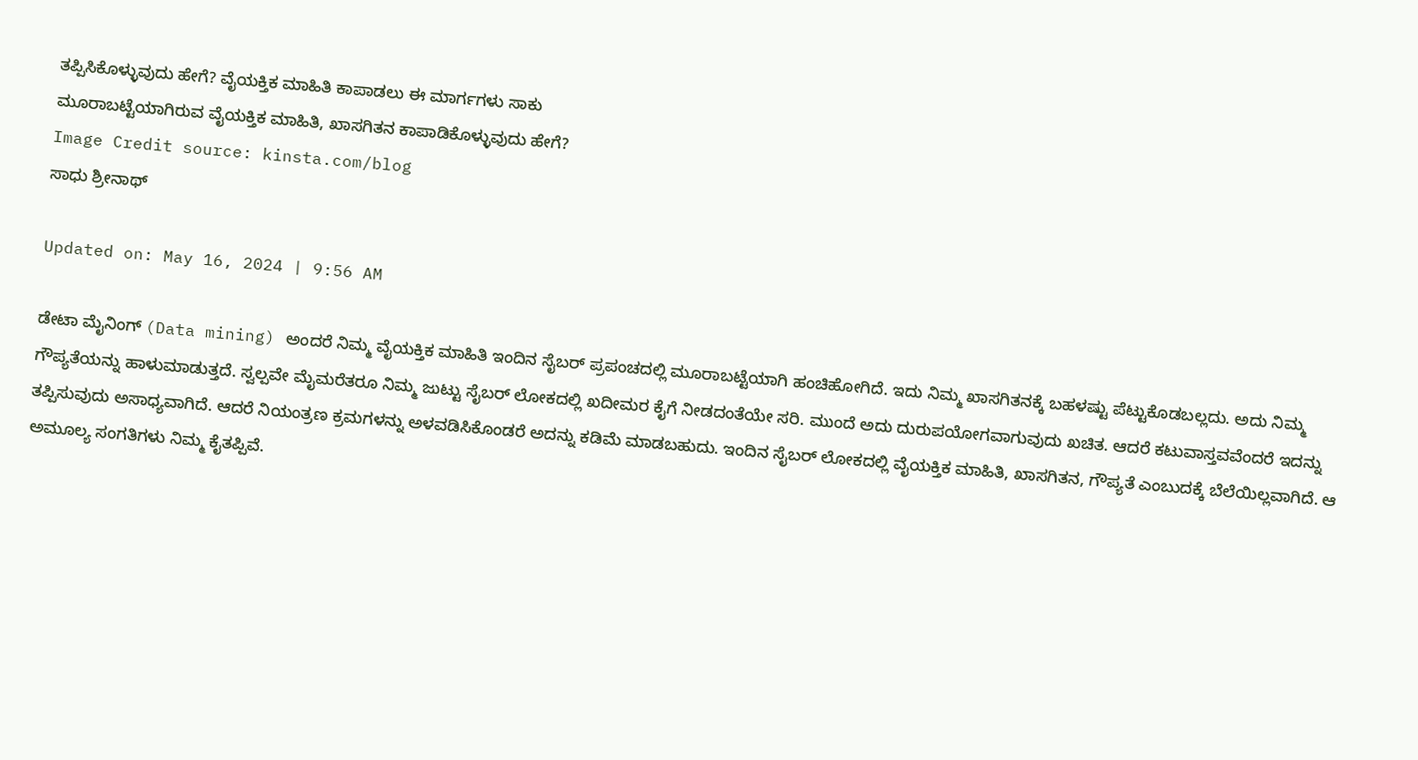ತಪ್ಪಿಸಿಕೊಳ್ಳುವುದು ಹೇಗೆ? ವೈಯಕ್ತಿಕ ಮಾಹಿತಿ ಕಾಪಾಡಲು ಈ ಮಾರ್ಗಗಳು ಸಾಕು
ಮೂರಾಬಟ್ಟೆಯಾಗಿರುವ ವೈಯಕ್ತಿಕ ಮಾಹಿತಿ, ಖಾಸಗಿತನ ಕಾಪಾಡಿಕೊಳ್ಳುವುದು ಹೇಗೆ?
Image Credit source: kinsta.com/blog
ಸಾಧು ಶ್ರೀನಾಥ್

Updated on: May 16, 2024 | 9:56 AM

ಡೇಟಾ ಮೈನಿಂಗ್ (Data mining) ಅಂದರೆ ನಿಮ್ಮ ವೈಯಕ್ತಿಕ ಮಾಹಿತಿ ಇಂದಿನ ಸೈಬರ್ ಪ್ರಪಂಚದಲ್ಲಿ ಮೂರಾಬಟ್ಟೆಯಾಗಿ ಹಂಚಿಹೋಗಿದೆ. ಇದು ನಿಮ್ಮ ಖಾಸಗಿತನಕ್ಕೆ ಬಹಳಷ್ಟು ಪೆಟ್ಟುಕೊಡಬಲ್ಲದು. ಅದು ನಿಮ್ಮ ಗೌಪ್ಯತೆಯನ್ನು ಹಾಳುಮಾಡುತ್ತದೆ. ಸ್ವಲ್ಪವೇ ಮೈಮರೆತರೂ ನಿಮ್ಮ ಜುಟ್ಟು ಸೈಬರ್ ಲೋಕದಲ್ಲಿ ಖದೀಮರ ಕೈಗೆ ನೀಡದಂತೆಯೇ ಸರಿ. ಮುಂದೆ ಅದು ದುರುಪಯೋಗವಾಗುವುದು ಖಚಿತ. ಆದರೆ ಕಟುವಾಸ್ತವವೆಂದರೆ ಇದನ್ನು ತಪ್ಪಿಸುವುದು ಅಸಾಧ್ಯವಾಗಿದೆ. ಆದರೆ ನಿಯಂತ್ರಣ ಕ್ರಮಗಳನ್ನು ಅಳವಡಿಸಿಕೊಂಡರೆ ಅದನ್ನು ಕಡಿಮೆ ಮಾಡಬಹುದು. ಇಂದಿನ ಸೈಬರ್ ಲೋಕದಲ್ಲಿ ವೈಯಕ್ತಿಕ ಮಾಹಿತಿ, ಖಾಸಗಿತನ, ಗೌಪ್ಯತೆ ಎಂಬುದಕ್ಕೆ ಬೆಲೆಯಿಲ್ಲವಾಗಿದೆ. ಆ ಅಮೂಲ್ಯ ಸಂಗತಿಗಳು ನಿಮ್ಮ ಕೈತಪ್ಪಿವೆ.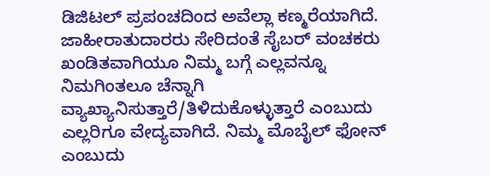ಡಿಜಿಟಲ್ ಪ್ರಪಂಚದಿಂದ ಅವೆಲ್ಲಾ ಕಣ್ಮರೆಯಾಗಿದೆ. ಜಾಹೀರಾತುದಾರರು ಸೇರಿದಂತೆ ಸೈಬರ್ ವಂಚಕರು ಖಂಡಿತವಾಗಿಯೂ ನಿಮ್ಮ ಬಗ್ಗೆ ಎಲ್ಲವನ್ನೂ ನಿಮಗಿಂತಲೂ ಚೆನ್ನಾಗಿ ವ್ಯಾಖ್ಯಾನಿಸುತ್ತಾರೆ/ತಿಳಿದುಕೊಳ್ಳುತ್ತಾರೆ ಎಂಬುದು ಎಲ್ಲರಿಗೂ ವೇದ್ಯವಾಗಿದೆ. ನಿಮ್ಮ ಮೊಬೈಲ್ ಫೋನ್‌ ಎಂಬುದು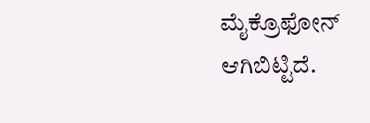ಮೈಕ್ರೊಫೋನ್ ಆಗಿಬಿಟ್ಟಿದೆ.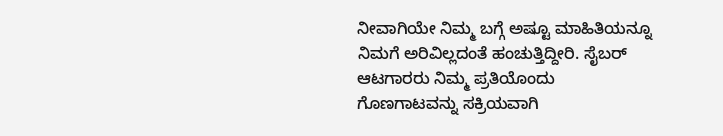ನೀವಾಗಿಯೇ ನಿಮ್ಮ ಬಗ್ಗೆ ಅಷ್ಟೂ ಮಾಹಿತಿಯನ್ನೂ ನಿಮಗೆ ಅರಿವಿಲ್ಲದಂತೆ ಹಂಚುತ್ತಿದ್ದೀರಿ. ಸೈಬರ್ ಆಟಗಾರರು ನಿಮ್ಮ ಪ್ರತಿಯೊಂದು ಗೊಣಗಾಟವನ್ನು ಸಕ್ರಿಯವಾಗಿ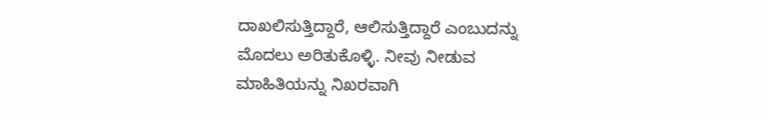ದಾಖಲಿಸುತ್ತಿದ್ದಾರೆ, ಆಲಿಸುತ್ತಿದ್ದಾರೆ ಎಂಬುದನ್ನು ಮೊದಲು ಅರಿತುಕೊಳ್ಳಿ. ನೀವು ನೀಡುವ ಮಾಹಿತಿಯನ್ನು ನಿಖರವಾಗಿ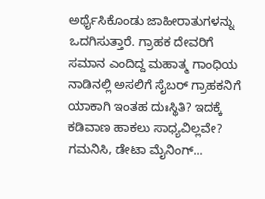ಅರ್ಥೈಸಿಕೊಂಡು ಜಾಹೀರಾತುಗಳನ್ನು ಒದಗಿಸುತ್ತಾರೆ. ಗ್ರಾಹಕ ದೇವರಿಗೆ ಸಮಾನ ಎಂದಿದ್ದ ಮಹಾತ್ಮ ಗಾಂಧಿಯ ನಾಡಿನಲ್ಲಿ ಅಸಲಿಗೆ ಸೈಬರ್ ಗ್ರಾಹಕನಿಗೆ ಯಾಕಾಗಿ ಇಂತಹ ದುಃಸ್ಥಿತಿ? ಇದಕ್ಕೆ ಕಡಿವಾಣ ಹಾಕಲು ಸಾಧ್ಯವಿಲ್ಲವೇ? ಗಮನಿಸಿ, ಡೇಟಾ ಮೈನಿಂಗ್...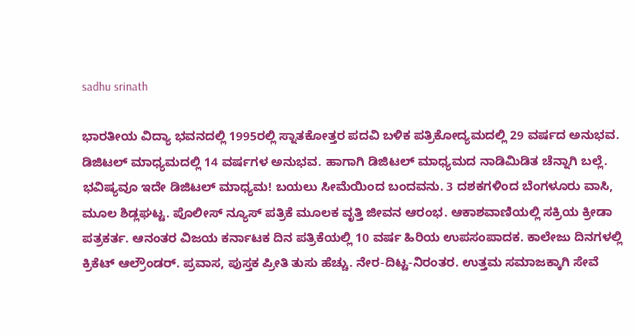sadhu srinath

ಭಾರತೀಯ ವಿದ್ಯಾ ಭವನದಲ್ಲಿ 1995ರಲ್ಲಿ ಸ್ನಾತಕೋತ್ತರ ಪದವಿ ಬಳಿಕ ಪತ್ರಿಕೋದ್ಯಮದಲ್ಲಿ 29 ವರ್ಷದ ಅನುಭವ. ಡಿಜಿಟಲ್ ಮಾಧ್ಯಮದಲ್ಲಿ 14 ವರ್ಷಗಳ ಅನುಭವ. ಹಾಗಾಗಿ ಡಿಜಿಟಲ್ ಮಾಧ್ಯಮದ ನಾಡಿಮಿಡಿತ ಚೆನ್ನಾಗಿ ಬಲ್ಲೆ. ಭವಿಷ್ಯವೂ ಇದೇ ಡಿಜಿಟಲ್ ಮಾಧ್ಯಮ! ಬಯಲು ಸೀಮೆಯಿಂದ ಬಂದವನು. 3 ದಶಕಗಳಿಂದ ಬೆಂಗಳೂರು ವಾಸಿ, ಮೂಲ ಶಿಡ್ಲಘಟ್ಟ. ಪೊಲೀಸ್ ನ್ಯೂಸ್ ಪತ್ರಿಕೆ ಮೂಲಕ ವೃತ್ತಿ ಜೀವನ ಆರಂಭ. ಆಕಾಶವಾಣಿಯಲ್ಲಿ ಸಕ್ರಿಯ ಕ್ರೀಡಾ ಪತ್ರಕರ್ತ. ಆನಂತರ ವಿಜಯ ಕರ್ನಾಟಕ ದಿನ ಪತ್ರಿಕೆಯಲ್ಲಿ 10 ವರ್ಷ ಹಿರಿಯ ಉಪಸಂಪಾದಕ. ಕಾಲೇಜು ದಿನಗಳಲ್ಲಿ ಕ್ರಿಕೆಟ್ ಆಲ್ರೌಂಡರ್. ಪ್ರವಾಸ, ಪುಸ್ತಕ ಪ್ರೀತಿ ತುಸು ಹೆಚ್ಚು. ನೇರ-ದಿಟ್ಟ-ನಿರಂತರ. ಉತ್ತಮ ಸಮಾಜಕ್ಕಾಗಿ ಸೇವೆ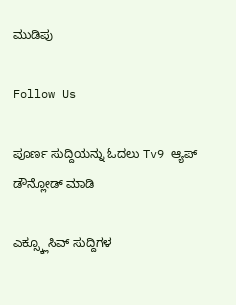ಮುಡಿಪು

Follow Us

ಪೂರ್ಣ ಸುದ್ದಿಯನ್ನು ಓದಲು Tv9 ಆ್ಯಪ್ ಡೌನ್ಲೋಡ್ ಮಾಡಿ

ಎಕ್ಸ್ಕ್ಲೂಸಿವ್ ಸುದ್ದಿಗಳ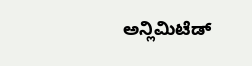ಅನ್ಲಿಮಿಟೆಡ್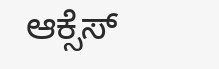ಆಕ್ಸೆಸ್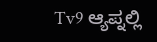Tv9 ಆ್ಯಪ್ನಲ್ಲಿ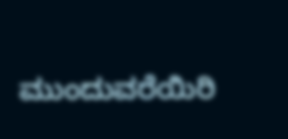ಮುಂದುವರೆಯಿರಿ